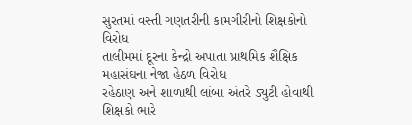સુરતમાં વસ્તી ગણતરીની કામગીરીનો શિક્ષકોનો વિરોધ
તાલીમમાં દૂરના કેન્દ્રો અપાતા પ્રાથમિક શૈક્ષિક મહાસંઘના નેજા હેઠળ વિરોધ
રહેઠાણ અને શાળાથી લાંબા અંતરે ડ્યુટી હોવાથી શિક્ષકો ભારે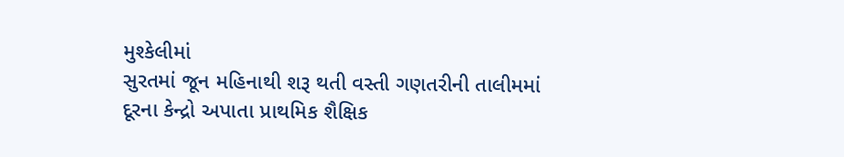મુશ્કેલીમાં
સુરતમાં જૂન મહિનાથી શરૂ થતી વસ્તી ગણતરીની તાલીમમાં દૂરના કેન્દ્રો અપાતા પ્રાથમિક શૈક્ષિક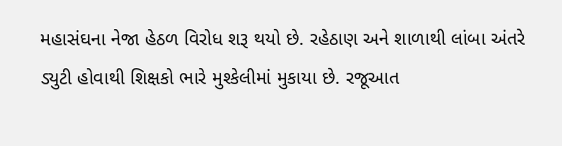મહાસંઘના નેજા હેઠળ વિરોધ શરૂ થયો છે. રહેઠાણ અને શાળાથી લાંબા અંતરે ડ્યુટી હોવાથી શિક્ષકો ભારે મુશ્કેલીમાં મુકાયા છે. રજૂઆત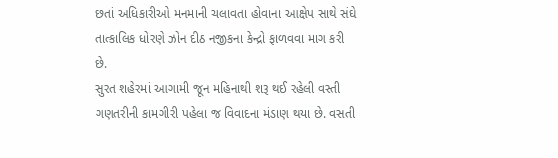છતાં અધિકારીઓ મનમાની ચલાવતા હોવાના આક્ષેપ સાથે સંઘે તાત્કાલિક ધોરણે ઝોન દીઠ નજીકના કેન્દ્રો ફાળવવા માગ કરી છે.
સુરત શહેરમાં આગામી જૂન મહિનાથી શરૂ થઈ રહેલી વસ્તી ગણતરીની કામગીરી પહેલા જ વિવાદના મંડાણ થયા છે. વસતી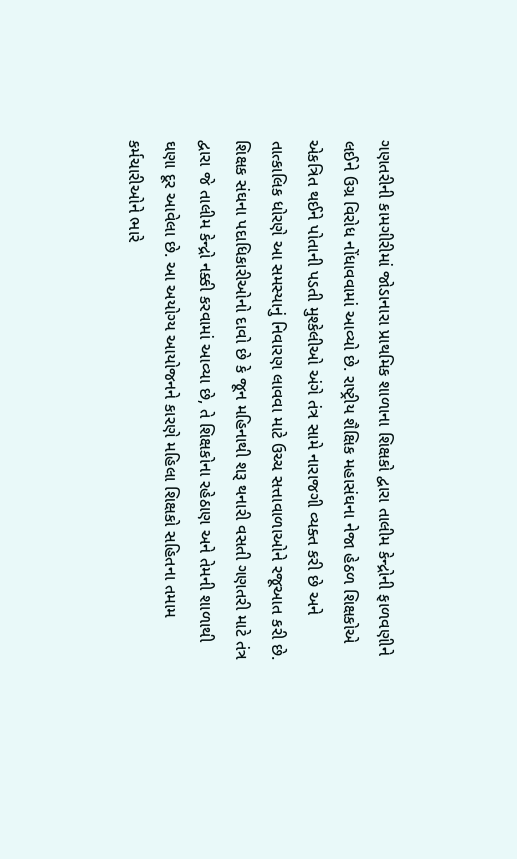ગણતરીની કામગીરીમાં જોડાનારા પ્રાથમિક શાળાના શિક્ષકો દ્વારા તાલીમ કેન્દ્રોની ફાળવણીને લઈને ઉગ્ર વિરોધ નોંધાવવામાં આવ્યો છે. રાષ્ટ્રીય શૈક્ષિક મહાસંઘના નેજા હેઠળ શિક્ષકોએ એકત્રિત થઈને પોતાની પડતી મુશ્કેલીઓ અંગે તંત્ર સામે નારાજગી વ્યક્ત કરી છે અને તાત્કાલિક ધોરણે આ સમસ્યાનું નિવારણ લાવવા માટે ઉચ્ચ સત્તાવાળાઓને રજૂઆત કરી છે. શિક્ષક સંઘના પદાધિકારીઓનો દાવો છે કે જૂન મહિનાથી શરૂ થનારી વસતી ગણતરી માટે તંત્ર દ્વારા જે તાલીમ કેન્દ્રો નક્કી કરવામાં આવ્યા છે, તે શિક્ષકોના રહેઠાણ અને તેમની શાળાથી ઘણા દૂર આવેલા છે. આ અયોગ્ય આયોજનને કારણે મહિલા શિક્ષકો સહિતના તમામ કર્મચારીઓને ભારે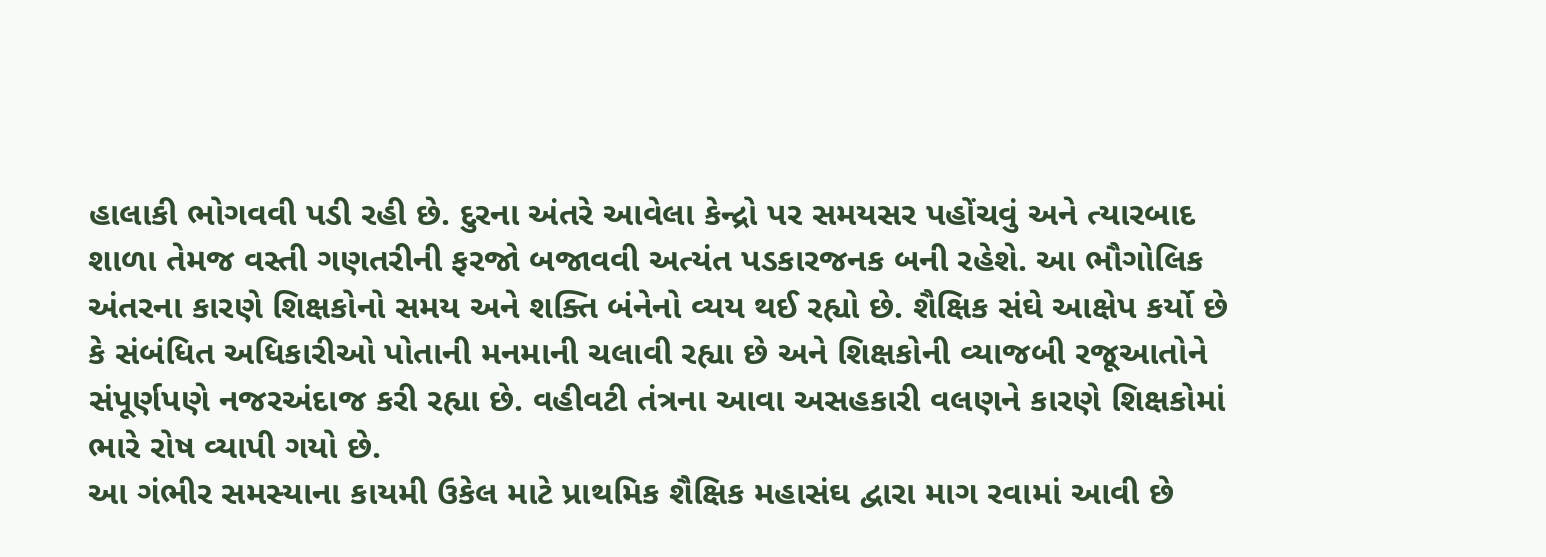હાલાકી ભોગવવી પડી રહી છે. દુરના અંતરે આવેલા કેન્દ્રો પર સમયસર પહોંચવું અને ત્યારબાદ શાળા તેમજ વસ્તી ગણતરીની ફરજો બજાવવી અત્યંત પડકારજનક બની રહેશે. આ ભૌગોલિક અંતરના કારણે શિક્ષકોનો સમય અને શક્તિ બંનેનો વ્યય થઈ રહ્યો છે. શૈક્ષિક સંઘે આક્ષેપ કર્યો છે કે સંબંધિત અધિકારીઓ પોતાની મનમાની ચલાવી રહ્યા છે અને શિક્ષકોની વ્યાજબી રજૂઆતોને સંપૂર્ણપણે નજરઅંદાજ કરી રહ્યા છે. વહીવટી તંત્રના આવા અસહકારી વલણને કારણે શિક્ષકોમાં ભારે રોષ વ્યાપી ગયો છે.
આ ગંભીર સમસ્યાના કાયમી ઉકેલ માટે પ્રાથમિક શૈક્ષિક મહાસંઘ દ્વારા માગ રવામાં આવી છે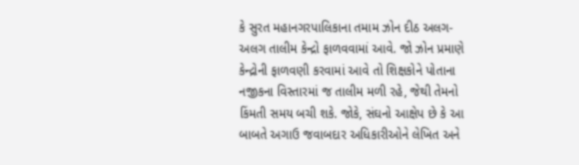કે સુરત મહાનગરપાલિકાના તમામ ઝોન દીઠ અલગ-અલગ તાલીમ કેન્દ્રો ફાળવવામાં આવે. જો ઝોન પ્રમાણે કેન્દ્રોની ફાળવણી કરવામાં આવે તો શિક્ષકોને પોતાના નજીકના વિસ્તારમાં જ તાલીમ મળી રહે, જેથી તેમનો કિંમતી સમય બચી શકે. જોકે, સંઘનો આક્ષેપ છે કે આ બાબતે અગાઉ જવાબદાર અધિકારીઓને લેખિત અને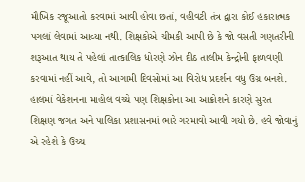મૌખિક રજૂઆતો કરવામાં આવી હોવા છતાં, વહીવટી તંત્ર દ્વારા કોઈ હકારાત્મક પગલાં લેવામાં આવ્યા નથી. શિક્ષકોએ ચીમકી આપી છે કે જો વસતી ગણતરીની શરૂઆત થાય તે પહેલાં તાત્કાલિક ધોરણે ઝોન દીઠ તાલીમ કેન્દ્રોની ફાળવણી કરવામાં નહીં આવે, તો આગામી દિવસોમાં આ વિરોધ પ્રદર્શન વધુ ઉગ્ર બનશે. હાલમાં વેકેશનના માહોલ વચ્ચે પણ શિક્ષકોના આ આક્રોશને કારણે સુરત શિક્ષણ જગત અને પાલિકા પ્રશાસનમાં ભારે ગરમાવો આવી ગયો છે. હવે જોવાનું એ રહેશે કે ઉચ્ચ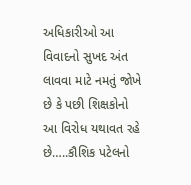અધિકારીઓ આ વિવાદનો સુખદ અંત લાવવા માટે નમતું જોખે છે કે પછી શિક્ષકોનો આ વિરોધ યથાવત રહે છે…..કૌશિક પટેલનો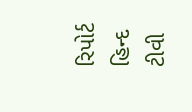રિપોર્ટ હિન્દ ટીવી